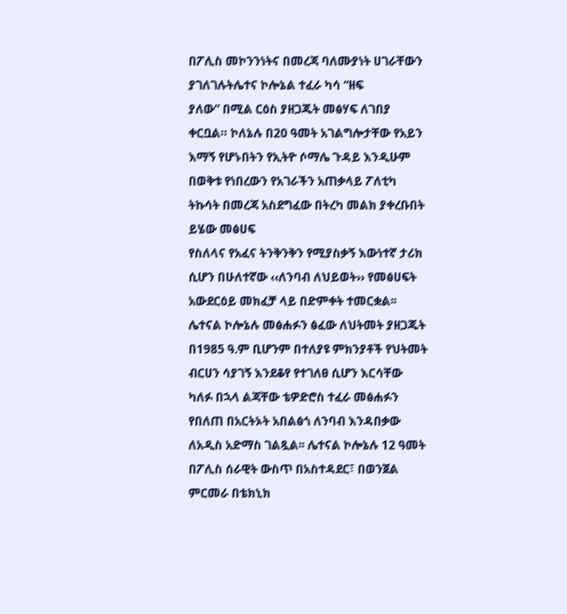በፖሊስ መኮንንነትና በመረጃ ባለሙያነት ሀገራቸውን ያገለገሉትሌተና ኮሎኔል ተፈራ ካሳ “ዘፍ
ያለው” በሚል ርዕስ ያዘጋጁት መፅሃፍ ለገበያ ቀርቧል። ኮለኔሉ በ20 ዓመት አገልግሎታቸው የአይን እማኝ የሆኑበትን የኢትዮ ሶማሌ ጉዳይ እንዲሁም በወቅቱ የነበረውን የአገራችን አጠቃላይ ፖለቲካ ትኩሳት በመረጃ አስደግፈው በትረካ መልክ ያቀረቡበት ይሄው መፅሀፍ
የስለላና የአፈና ትንቅንቅን የሚያስቃኝ እውነተኛ ታሪክ ሲሆን በሁለተኛው ‹‹ለንባብ ለህይወት›› የመፅሀፍት አውደርዕይ መክፈቻ ላይ በድምቀት ተመርቋል፡፡ሌተናል ኮሎኔሉ መፅሐፉን ፅፈው ለህትመት ያዘጋጁት በ1985 ዓ.ም ቢሆንም በተለያዩ ምክንያቶች የህትመት ብርሀን ሳያገኝ እንደቆየ የተገለፀ ሲሆን እርሳቸው ካለፉ በኋላ ልጃቸው ቴዎድሮስ ተፈራ መፅሐፉን የበለጠ በአርትኦት አበልፅጎ ለንባብ እንዳበቃው ለአዲስ አድማስ ገልጿል፡፡ ሌተናል ኮሎኔሉ 12 ዓመት በፖሊስ ሰራዊት ውስጥ በአስተዳደር፣ በወንጀል ምርመራ በቴክኒክ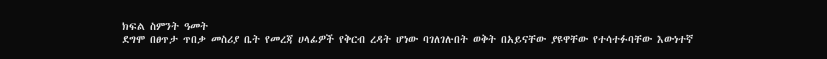ክፍል ስምንት ዓመት
ደግሞ በፀጥታ ጥበቃ መስሪያ ቤት የመረጃ ሀላፊዎች የቅርብ ረዳት ሆነው ባገለገሉበት ወቅት በአይናቸው ያዩዋቸው የተሳተፉባቸው እውነተኛ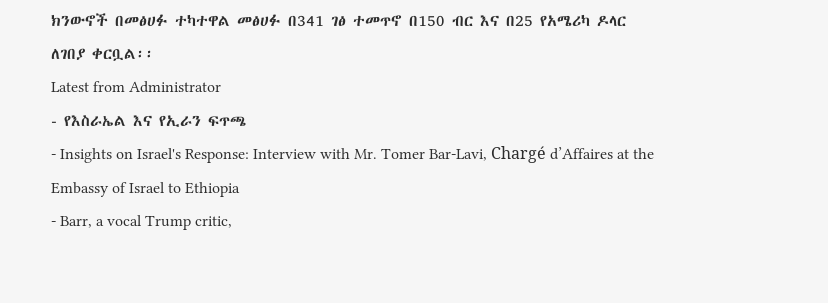ክንውኖች በመፅሀፉ ተካተዋል መፅሀፉ በ341 ገፅ ተመጥኖ በ150 ብር እና በ25 የአሜሪካ ዶላር ለገበያ ቀርቧል፡፡
Latest from Administrator
- የእስራኤል እና የኢራን ፍጥጫ
- Insights on Israel's Response: Interview with Mr. Tomer Bar-Lavi, Chargé d’Affaires at the Embassy of Israel to Ethiopia
- Barr, a vocal Trump critic,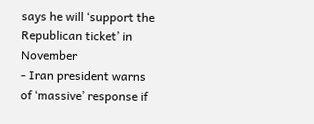says he will ‘support the Republican ticket’ in November
- Iran president warns of ‘massive’ response if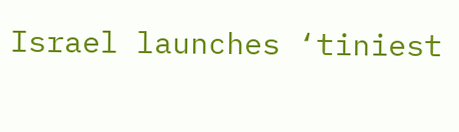Israel launches ‘tiniest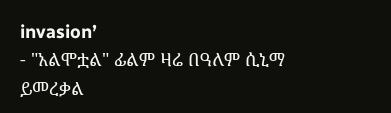invasion’
- "አልሞቷል" ፊልም ዛሬ በዓለም ሲኒማ ይመረቃል